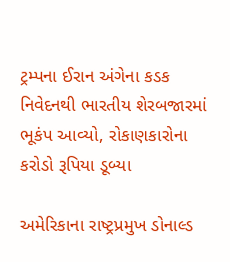ટ્રમ્પના ઈરાન અંગેના કડક નિવેદનથી ભારતીય શેરબજારમાં ભૂકંપ આવ્યો, રોકાણકારોના કરોડો રૂપિયા ડૂબ્યા

અમેરિકાના રાષ્ટ્રપ્રમુખ ડોનાલ્ડ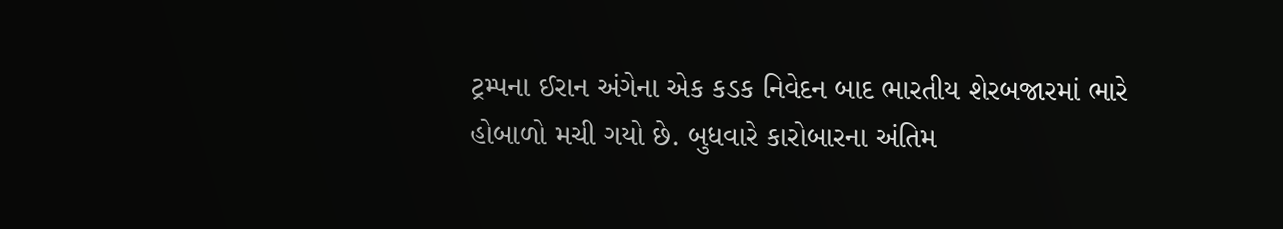ટ્રમ્પના ઈરાન અંગેના એક કડક નિવેદન બાદ ભારતીય શેરબજારમાં ભારે હોબાળો મચી ગયો છે. બુધવારે કારોબારના અંતિમ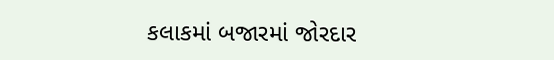કલાકમાં બજારમાં જોરદાર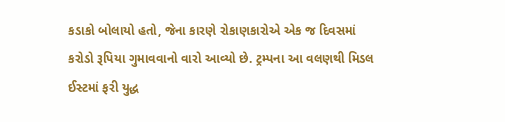કડાકો બોલાયો હતો, જેના કારણે રોકાણકારોએ એક જ દિવસમાં કરોડો રૂપિયા ગુમાવવાનો વારો આવ્યો છે. ટ્રમ્પના આ વલણથી મિડલ ઈસ્ટમાં ફરી યુદ્ધ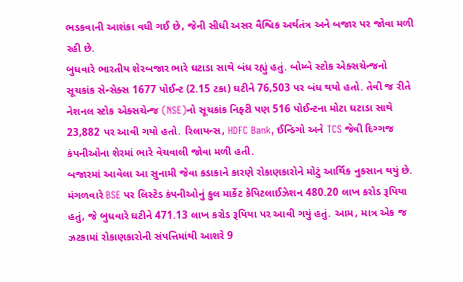ભડકવાની આશંકા વધી ગઈ છે, જેની સીધી અસર વૈશ્વિક અર્થતંત્ર અને બજાર પર જોવા મળી રહી છે.
બુધવારે ભારતીય શેરબજાર ભારે ઘટાડા સાથે બંધ રહ્યું હતું. બોમ્બે સ્ટોક એક્સચેન્જનો સૂચકાંક સેન્સેક્સ 1677 પોઈન્ટ (2.15 ટકા) ઘટીને 76,503 પર બંધ થયો હતો. તેવી જ રીતે નેશનલ સ્ટોક એક્સચેન્જ (NSE)નો સૂચકાંક નિફ્ટી પણ 516 પોઈન્ટના મોટા ઘટાડા સાથે 23,882 પર આવી ગયો હતો. રિલાયન્સ, HDFC Bank, ઈન્ડિગો અને TCS જેવી દિગ્ગજ કંપનીઓના શેરમાં ભારે વેચવાલી જોવા મળી હતી.
બજારમાં આવેલા આ સુનામી જેવા કડાકાને કારણે રોકાણકારોને મોટું આર્થિક નુકસાન થયું છે. મંગળવારે BSE પર લિસ્ટેડ કંપનીઓનું કુલ માર્કેટ કેપિટલાઈઝેશન 480.20 લાખ કરોડ રૂપિયા હતું, જે બુધવારે ઘટીને 471.13 લાખ કરોડ રૂપિયા પર આવી ગયું હતું. આમ, માત્ર એક જ ઝટકામાં રોકાણકારોની સંપત્તિમાંથી આશરે 9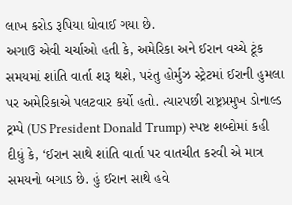લાખ કરોડ રૂપિયા ધોવાઈ ગયા છે.
અગાઉ એવી ચર્ચાઓ હતી કે, અમેરિકા અને ઈરાન વચ્ચે ટૂંક સમયમાં શાંતિ વાર્તા શરૂ થશે, પરંતુ હોર્મુઝ સ્ટ્રેટમાં ઈરાની હુમલા પર અમેરિકાએ પલટવાર કર્યો હતો. ત્યારપછી રાષ્ટ્રપ્રમુખ ડોનાલ્ડ ટ્રમ્પે (US President Donald Trump) સ્પષ્ટ શબ્દોમાં કહી દીધું કે, ‘ઈરાન સાથે શાંતિ વાર્તા પર વાતચીત કરવી એ માત્ર સમયનો બગાડ છે. હું ઈરાન સાથે હવે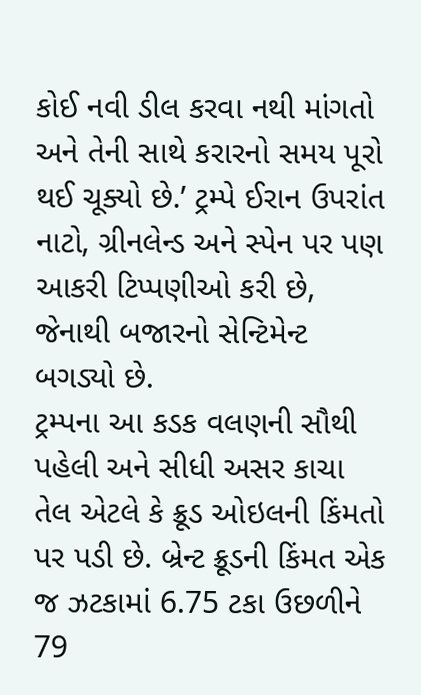કોઈ નવી ડીલ કરવા નથી માંગતો અને તેની સાથે કરારનો સમય પૂરો થઈ ચૂક્યો છે.’ ટ્રમ્પે ઈરાન ઉપરાંત નાટો, ગ્રીનલેન્ડ અને સ્પેન પર પણ આકરી ટિપ્પણીઓ કરી છે, જેનાથી બજારનો સેન્ટિમેન્ટ બગડ્યો છે.
ટ્રમ્પના આ કડક વલણની સૌથી પહેલી અને સીધી અસર કાચા તેલ એટલે કે ક્રૂડ ઓઇલની કિંમતો પર પડી છે. બ્રેન્ટ ક્રૂડની કિંમત એક જ ઝટકામાં 6.75 ટકા ઉછળીને 79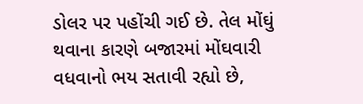ડોલર પર પહોંચી ગઈ છે. તેલ મોંઘું થવાના કારણે બજારમાં મોંઘવારી વધવાનો ભય સતાવી રહ્યો છે,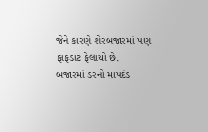જેને કારણે શેરબજારમાં પણ ફાફડાટ ફેલાયો છે.
બજારમાં ડરનો માપદંડ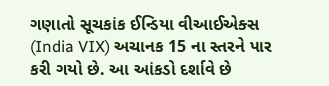ગણાતો સૂચકાંક ઈન્ડિયા વીઆઈએક્સ (India VIX) અચાનક 15 ના સ્તરને પાર કરી ગયો છે. આ આંકડો દર્શાવે છે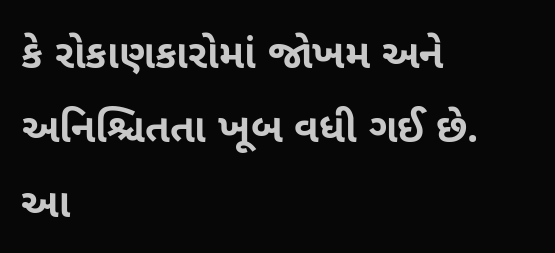કે રોકાણકારોમાં જોખમ અને અનિશ્ચિતતા ખૂબ વધી ગઈ છે. આ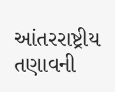આંતરરાષ્ટ્રીય તણાવની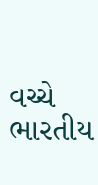વચ્ચે ભારતીય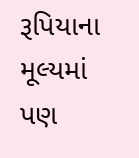રૂપિયાના મૂલ્યમાં પણ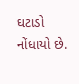ઘટાડો નોંધાયો છે.